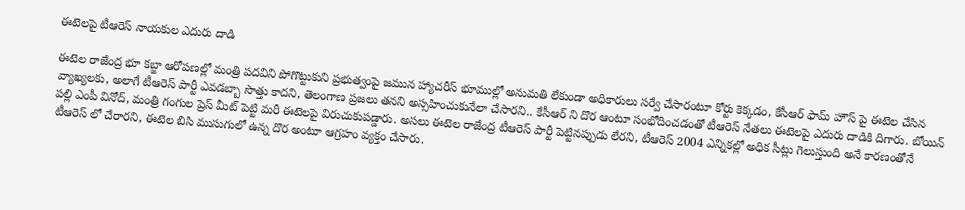ఈటెలపై టీఆరెస్ నాయకుల ఎదురు దాడి

ఈటెల రాజేంద్ర భూ కబ్జా ఆరోపణల్లో మంత్రి పదవిని పోగొట్టుకుని ప్రభుత్వంపై జమున హ్యాచరీస్ భూముల్లో అనుమతి లేకుండా అధికారులు సర్వే చేసారంటూ కోర్టు కెక్కడం, కేసీఆర్ ఫామ్ హౌస్ పై ఈటెల చేసిన వ్యాఖ్యలకు, అలాగే టీఆరెస్ పార్టీ ఎవడబ్బా సొత్తు కాదని, తెలంగాణ ప్రజలు తనని అస్సహించుకునేలా చేసారని.. కేసీఆర్ ని దొర ఆంటూ సంభోదించడంతో టీఆరెస్ నేతలు ఈటెలపై ఎదురు దాడికి దిగారు. బోయిన్ పల్లి ఎంపీ వినోద్, మంత్రి గంగుల ప్రెస్ మీట్ పెట్టి మరీ ఈటెలపై విరుచుకుపడ్డారు. అసలు ఈటెల రాజేంద్ర టీఆరెస్ పార్టీ పెట్టినప్పుడు లేరని, టీఆరెస్ 2004 ఎన్నికల్లో అధిక సీట్లు గెలుస్తుంది అనే కారణంతోనే టీఆరెస్ లో చేరారని, ఈటెల బిసి ముసుగులో ఉన్న దొర అంటూ ఆగ్రహం వ్యక్తం చేసారు.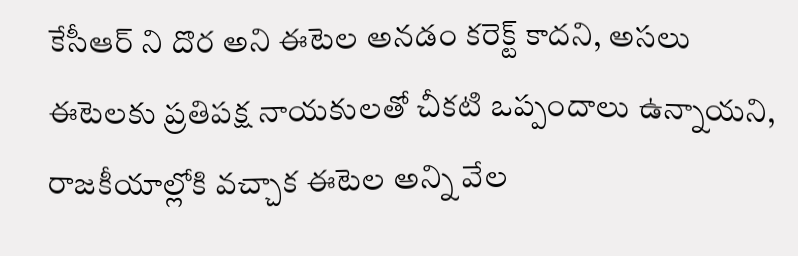కేసీఆర్ ని దొర అని ఈటెల అనడం కరెక్ట్ కాదని, అసలు ఈటెలకు ప్రతిపక్ష నాయకులతో చీకటి ఒప్పందాలు ఉన్నాయని, రాజకీయాల్లోకి వచ్చాక ఈటెల అన్ని వేల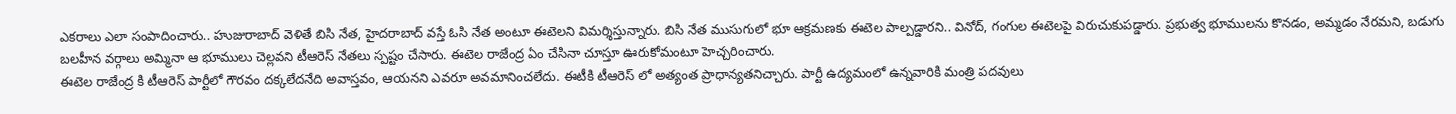ఎకరాలు ఎలా సంపాదించారు.. హుజురాబాద్ వెళితే బిసి నేత, హైదరాబాద్ వస్తే ఓసి నేత అంటూ ఈటెలని విమర్శిస్తున్నారు. బిసి నేత ముసుగులో భూ ఆక్రమణకు ఈటెల పాల్పడ్డారని.. వినోద్, గంగుల ఈటెలపై విరుచుకుపడ్డారు. ప్రభుత్వ భూములను కొనడం, అమ్మడం నేరమని, బడుగు బలహీన వర్గాలు అమ్మినా ఆ భూములు చెల్లవని టీఆరెస్ నేతలు స్పష్టం చేసారు. ఈటెల రాజేంద్ర ఏం చేసినా చూస్తూ ఊరుకోమంటూ హెచ్చరించారు.
ఈటెల రాజేంద్ర కి టీఆరెస్ పార్టీలో గౌరవం దక్కలేదనేది అవాస్తవం, ఆయనని ఎవరూ అవమానించలేదు. ఈటీకి టీఆరెస్ లో అత్యంత ప్రాధాన్యతనిచ్చారు. పార్టీ ఉద్యమంలో ఉన్నవారికి మంత్రి పదవులు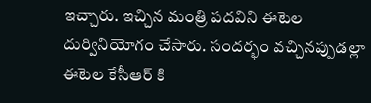ఇచ్చారు. ఇచ్చిన మంత్రి పదవిని ఈటెల దుర్వినియోగం చేసారు. సందర్భం వచ్చినప్పుడల్లా ఈటెల కేసీఆర్ కి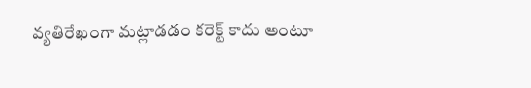వ్యతిరేఖంగా మట్లాడడం కరెక్ట్ కాదు అంటూ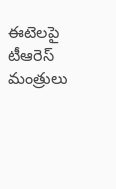ఈటెలపై టీఆరెస్ మంత్రులు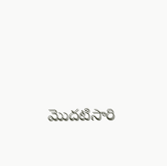మొదటిసారి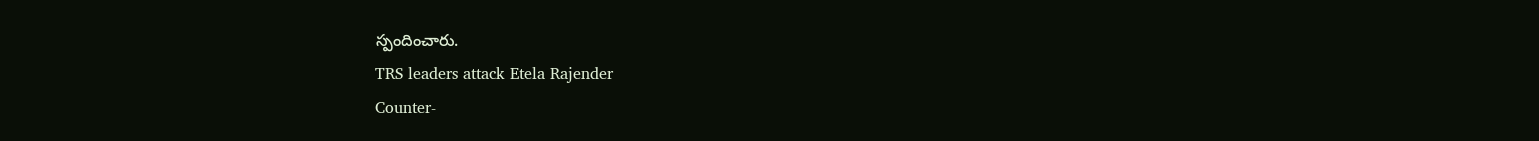స్పందించారు.
TRS leaders attack Etela Rajender
Counter-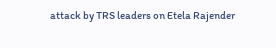attack by TRS leaders on Etela Rajender